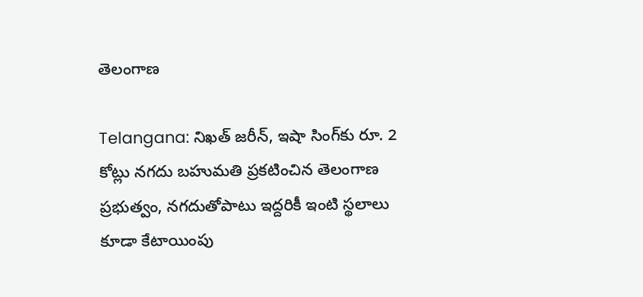తెలంగాణ

Telangana: నిఖత్ జరీన్‌, ఇషా సింగ్‌కు రూ. 2 కోట్లు నగదు బహుమతి ప్రకటించిన తెలంగాణ ప్రభుత్వం, నగదుతోపాటు ఇద్దరికీ ఇంటి స్థలాలు కూడా కేటాయింపు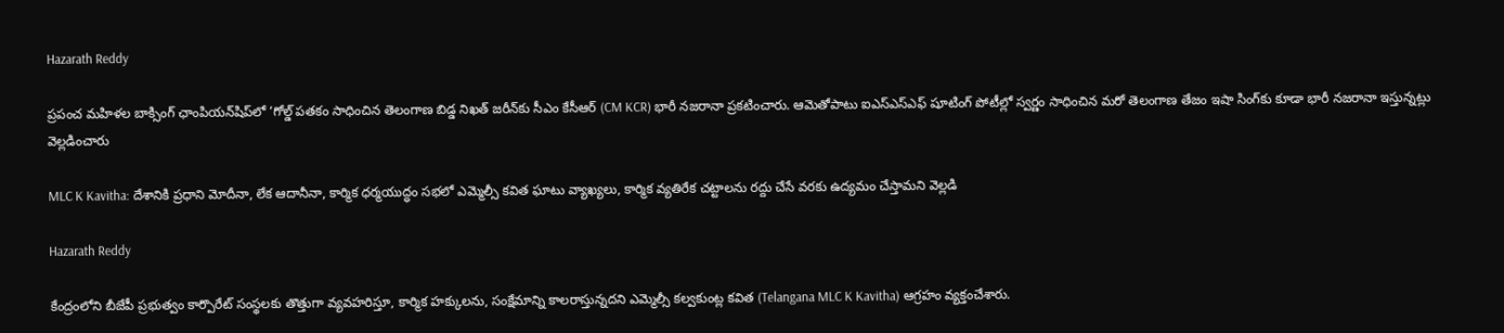Hazarath Reddy

ప్రపంచ మహిళల బాక్సింగ్ ఛాంపియన్‌షిప్‌లో ‘గోల్డ్ పతకం సాధించిన తెలంగాణ బిడ్డ నిఖత్ జరీన్‌కు సీఎం కేసీఆర్ (CM KCR) భారీ నజరానా ప్రకటించారు. ఆమెతోపాటు ఐఎస్ఎస్ఎఫ్ షూటింగ్ పోటీల్లో స్వర్ణం సాధించిన మరో తెలంగాణ తేజం ఇషా సింగ్‌కు కూడా భారీ నజరానా ఇస్తున్నట్లు వెల్లడించారు

MLC K Kavitha: దేశానికి ప్రధాని మోదీనా, లేక ఆదానీనా, కార్మిక ధర్మయుద్ధం సభలో ఎమ్మెల్సీ కవిత ఘాటు వ్యాఖ్యలు, కార్మిక వ్యతిరేక చట్టాలను రద్దు చేసే వరకు ఉద్యమం చేస్తామని వెల్లడి

Hazarath Reddy

కేంద్రంలోని బీజేపీ ప్రభుత్వం కార్పొరేట్‌ సంస్థలకు తొత్తుగా వ్యవహరిస్తూ, కార్మిక హక్కులను, సంక్షేమాన్ని కాలరాస్తున్నదని ఎమ్మెల్సీ కల్వకుంట్ల కవిత (Telangana MLC K Kavitha) ఆగ్రహం వ్యక్తంచేశారు.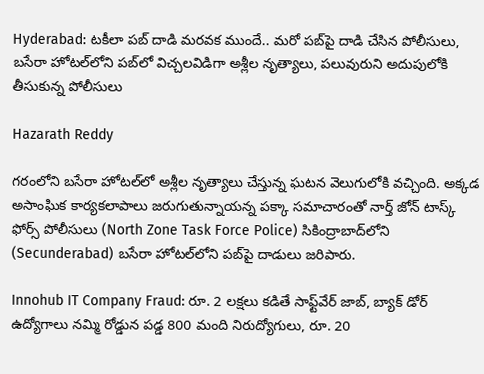Hyderabad: ట‌కీలా ప‌బ్‌ దాడి మరవక ముందే.. మరో పబ్‌పై దాడి చేసిన పోలీసులు, బసేరా హోటల్‌లోని పబ్‌లో విచ్చలవిడిగా అశ్లీల నృత్యాలు, పలువురుని అదుపులోకి తీసుకున్న పోలీసులు

Hazarath Reddy

గరంలోని బసేరా హోటల్‌లో అశ్లీల నృత్యాలు చేస్తున్న ఘటన వెలుగులోకి వచ్చింది. అక్కడ అసాంఘిక కార్యకలాపాలు జరుగుతున్నాయన్న పక్కా సమాచారంతో నార్త్‌ జోన్‌ టాస్క్‌ ఫోర్స్‌ పోలీసులు (North Zone Task Force Police) సికింద్రాబాద్‌లోని (Secunderabad) బసేరా హోటల్‌లోని పబ్‌పై దాడులు జరిపారు.

Innohub IT Company Fraud: రూ. 2 లక్షలు కడితే సాఫ్ట్‌వేర్ జాబ్, బ్యాక్ డోర్ ఉద్యోగాలు నమ్మి రోడ్డున పడ్డ 800 మంది నిరుద్యోగులు, రూ. 20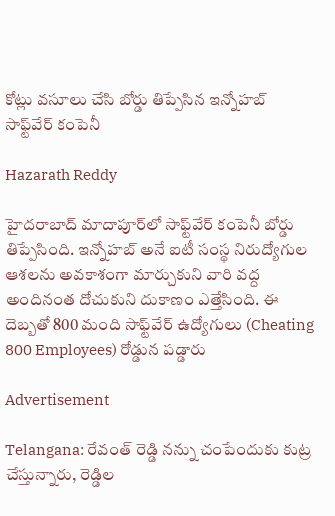కోట్లు వసూలు చేసి బోర్డు తిప్పేసిన ఇన్నోహబ్ సాఫ్ట్‌వేర్ కంపెనీ

Hazarath Reddy

హైదరాబాద్ మాదాపూర్‌లో సాఫ్ట్‌వేర్ కంపెనీ బోర్డు తిప్పేసింది. ఇన్నోహబ్ అనే ఐటీ సంస్థ నిరుద్యోగుల ఆశలను అవకాశంగా మార్చుకుని వారి వద్ద అందినంత దోచుకుని దుకాణం ఎత్తేసింది. ఈ దెబ్బతో 800 మంది సాఫ్ట్‌వేర్ ఉద్యోగులు (Cheating 800 Employees) రోడ్డున పడ్డారు

Advertisement

Telangana: రేవంత్‌ రెడ్డి నన్ను చంపేందుకు కుట్ర చేస్తున్నారు, రెడ్డిల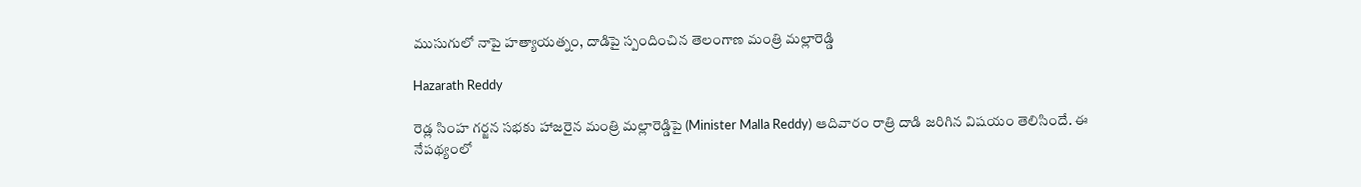ముసుగులో నాపై హత్యాయత్నం, దాడిపై స్పందించిన తెలంగాణ మంత్రి మల్లారెడ్డి

Hazarath Reddy

రెడ్ల సింహ గర్జన సభకు హాజరైన మంత్రి మల్లారెడ్డిపై (Minister Malla Reddy) ఆదివారం రాత్రి దాడి జరిగిన విషయం తెలిసిందే. ఈ నేపథ్యంలో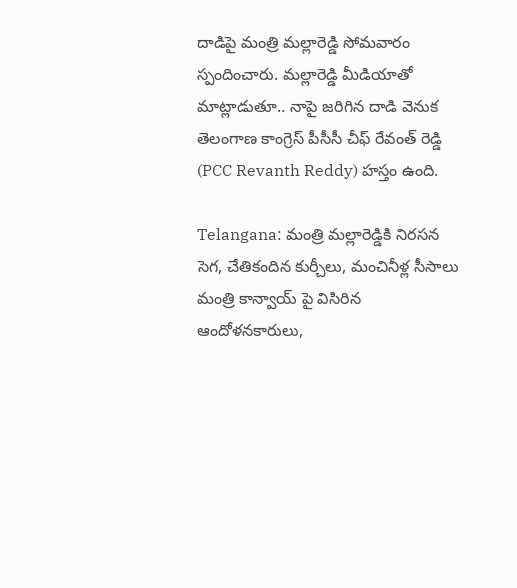దాడిపై మంత్రి మల్లారెడ్డి సోమవారం స్పందించారు. మల్లారెడ్డి మీడియాతో మాట్లాడుతూ.. నాపై జరిగిన దాడి వెనుక తెలంగాణ కాంగ్రెస్‌ పీసీసీ చీఫ్‌ రేవంత్‌ రెడ్డి (PCC Revanth Reddy) హస్తం ఉంది.

Telangana: మంత్రి మల్లారెడ్డికి నిరసన సెగ, చేతికందిన కుర్చీలు, మంచినీళ్ల సీసాలు మంత్రి కాన్వాయ్ పై విసిరిన ఆందోళనకారులు,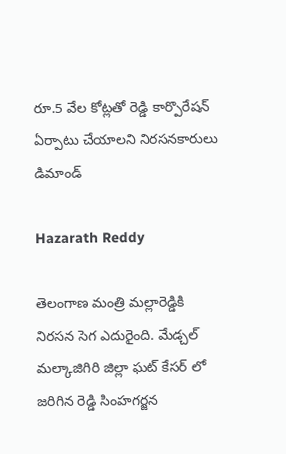రూ.5 వేల కోట్లతో రెడ్డి కార్పొరేషన్ ఏర్పాటు చేయాలని నిరసనకారులు డిమాండ్

Hazarath Reddy

తెలంగాణ మంత్రి మల్లారెడ్డికి నిరసన సెగ ఎదురైంది. మేడ్చల్ మల్కాజిగిరి జిల్లా ఘట్ కేసర్ లో జరిగిన రెడ్డి సింహగర్జన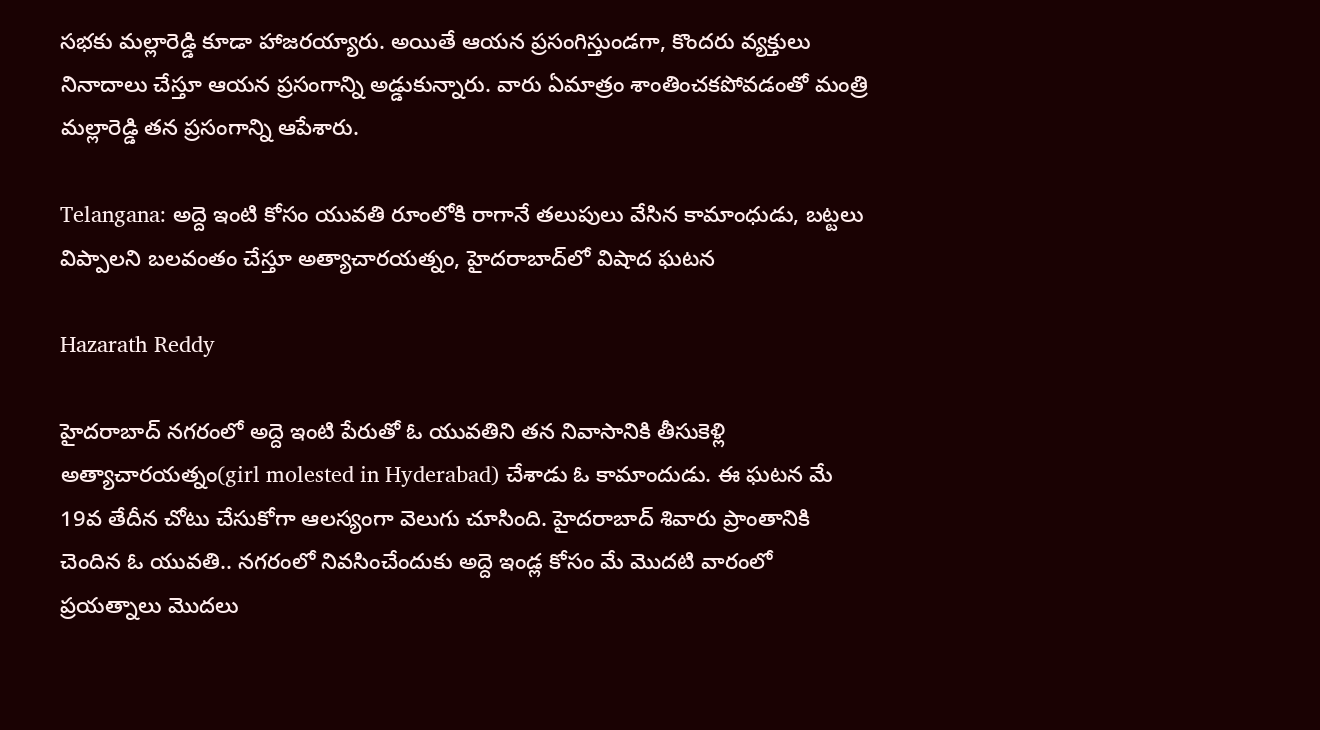సభకు మల్లారెడ్డి కూడా హాజరయ్యారు. అయితే ఆయన ప్రసంగిస్తుండగా, కొందరు వ్యక్తులు నినాదాలు చేస్తూ ఆయన ప్రసంగాన్ని అడ్డుకున్నారు. వారు ఏమాత్రం శాంతించకపోవడంతో మంత్రి మల్లారెడ్డి తన ప్రసంగాన్ని ఆపేశారు.

Telangana: అద్దె ఇంటి కోసం యువతి రూంలోకి రాగానే తలుపులు వేసిన కామాంధుడు, బ‌ట్ట‌లు విప్పాల‌ని బ‌ల‌వంతం చేస్తూ అత్యాచారయత్నం, హైదరాబాద్‌లో విషాద ఘటన

Hazarath Reddy

హైద‌రాబాద్ న‌గ‌రంలో అద్దె ఇంటి పేరుతో ఓ యువ‌తిని త‌న నివాసానికి తీసుకెళ్లి అత్యాచార‌య‌త్నం(girl molested in Hyderabad) చేశాడు ఓ కామాందుడు. ఈ ఘ‌ట‌న మే 19వ తేదీన చోటు చేసుకోగా ఆల‌స్యంగా వెలుగు చూసింది. హైద‌రాబాద్ శివారు ప్రాంతానికి చెందిన ఓ యువ‌తి.. న‌గ‌రంలో నివ‌సించేందుకు అద్దె ఇండ్ల కోసం మే మొద‌టి వారంలో ప్ర‌య‌త్నాలు మొద‌లు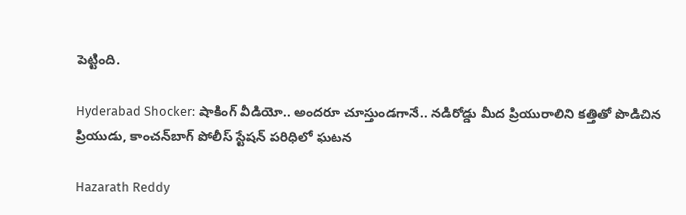పెట్టింది.

Hyderabad Shocker: షాకింగ్ వీడియో.. అందరూ చూస్తుండగానే.. నడిరోడ్డు మీద ప్రియురాలిని కత్తితో పొడిచిన ప్రియుడు, కాంచన్‌బాగ్‌ పోలీస్‌ స్టేషన్‌ పరిధిలో ఘటన

Hazarath Reddy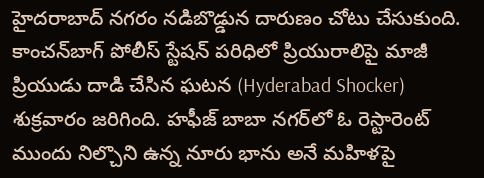హైదరాబాద్ నగరం నడిబొడ్డున దారుణం చోటు చేసుకుంది. కాంచన్‌బాగ్‌ పోలీస్‌ స్టేషన్‌ పరిధిలో ప్రియురాలిపై మాజీ ప్రియుడు దాడి చేసిన ఘటన (Hyderabad Shocker) శుక్రవారం జరిగింది. హఫీజ్‌ బాబా నగర్‌లో ఓ రెస్టారెంట్‌ ముందు నిల్చొని ఉన్న నూరు భాను అనే మహిళపై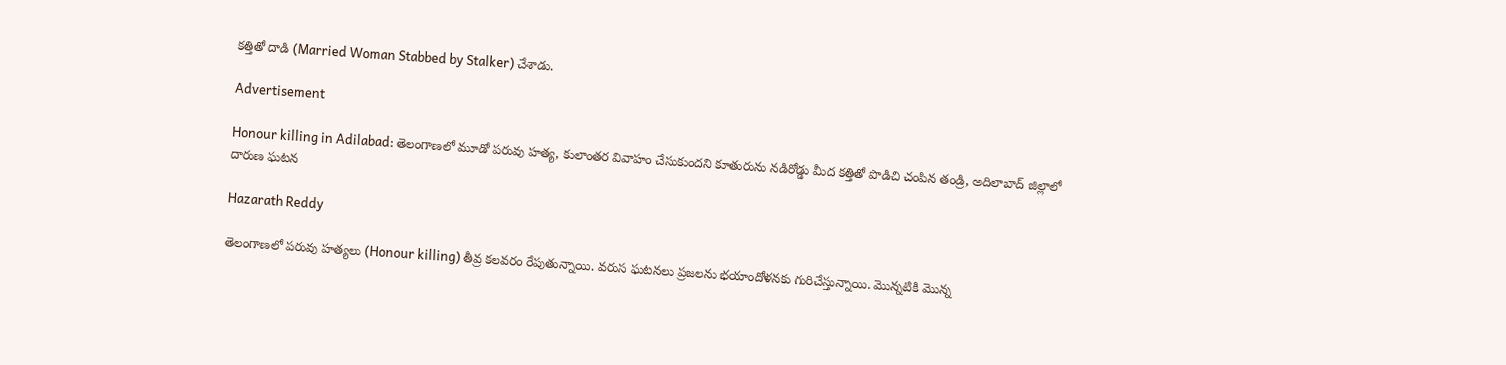కత్తితో దాడి (Married Woman Stabbed by Stalker) చేశాడు.

Advertisement

Honour killing in Adilabad: తెలంగాణలో మూడో పరువు హత్య, కులాంతర వివాహం చేసుకుందని కూతురును నడిరోడ్డు మీద కత్తితో పొడిచి చంపిన తండ్రి, అదిలాబాద్ జిల్లాలో దారుణ ఘటన

Hazarath Reddy

తెలంగాణలో పరువు హత్యలు (Honour killing) తీవ్ర కలవరం రేపుతున్నాయి. వరుస ఘటనలు ప్రజలను భయాందోళనకు గురిచేస్తున్నాయి. మొన్నటికి మొన్న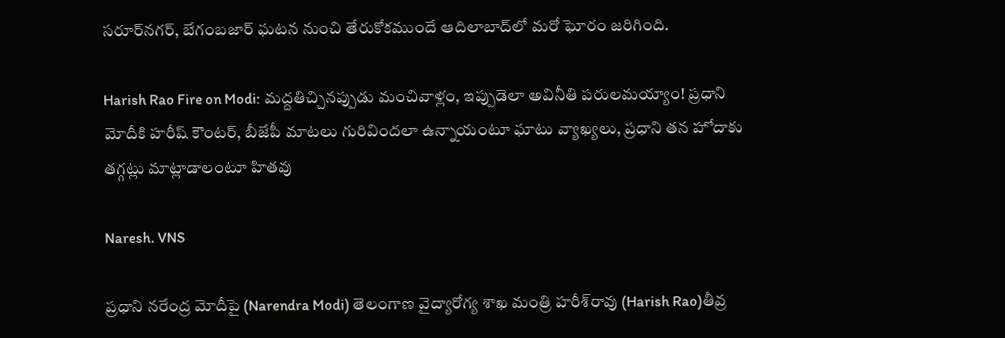సరూర్‌నగర్‌, బేగంబజార్‌ ఘటన నుంచి తేరుకోకముందే ఆదిలాబాద్‌లో మరో ఘోరం జరిగింది.

Harish Rao Fire on Modi: మద్దతిచ్చినప్పుడు మంచివాళ్లం, ఇప్పుడెలా అవినీతి పరులమయ్యాం! ప్రధాని మోదీకి హరీష్ కౌంటర్, బీజేపీ మాటలు గురివిందలా ఉన్నాయంటూ ఘాటు వ్యాఖ్యలు, ప్రధాని తన హోదాకు తగ్గట్లు మాట్లాడాలంటూ హితవు

Naresh. VNS

ప్ర‌ధాని న‌రేంద్ర మోదీపై (Narendra Modi) తెలంగాణ వైద్యారోగ్య శాఖ మంత్రి హ‌రీశ్‌రావు (Harish Rao)తీవ్ర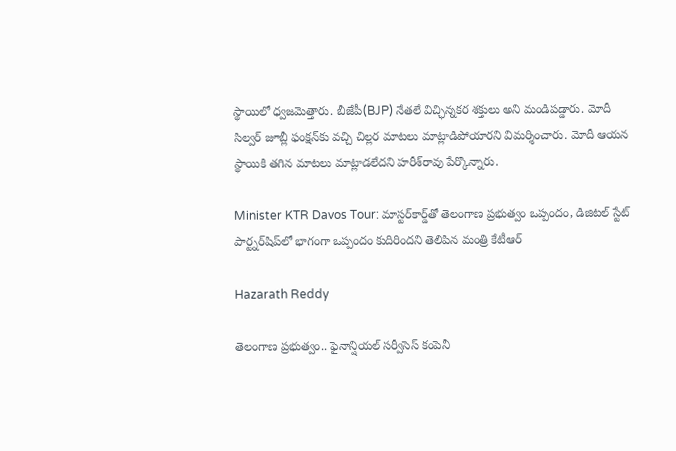స్థాయిలో ధ్వ‌జ‌మెత్తారు. బీజేపీ(BJP) నేత‌లే విచ్ఛిన్న‌క‌ర శ‌క్తులు అని మండిప‌డ్డారు. మోదీ సిల్వ‌ర్ జూబ్లీ ఫంక్ష‌న్‌కు వ‌చ్చి చిల్ల‌ర మాట‌లు మాట్లాడిపోయార‌ని విమ‌ర్శించారు. మోదీ ఆయ‌న‌ స్థాయికి త‌గిన మాట‌లు మాట్లాడ‌లేద‌ని హ‌రీశ్‌రావు పేర్కొన్నారు.

Minister KTR Davos Tour: మాస్ట‌ర్‌కార్డ్‌తో తెలంగాణ ప్రభుత్వం ఒప్పందం, డిజిట‌ల్ స్టేట్ పార్ట్న‌ర్‌షిప్‌లో భాగంగా ఒప్పందం కుదిరిందని తెలిపిన మంత్రి కేటీఆర్

Hazarath Reddy

తెలంగాణ ప్ర‌భుత్వం.. ఫైనాన్షియ‌ల్ స‌ర్వీసెస్ కంపెనీ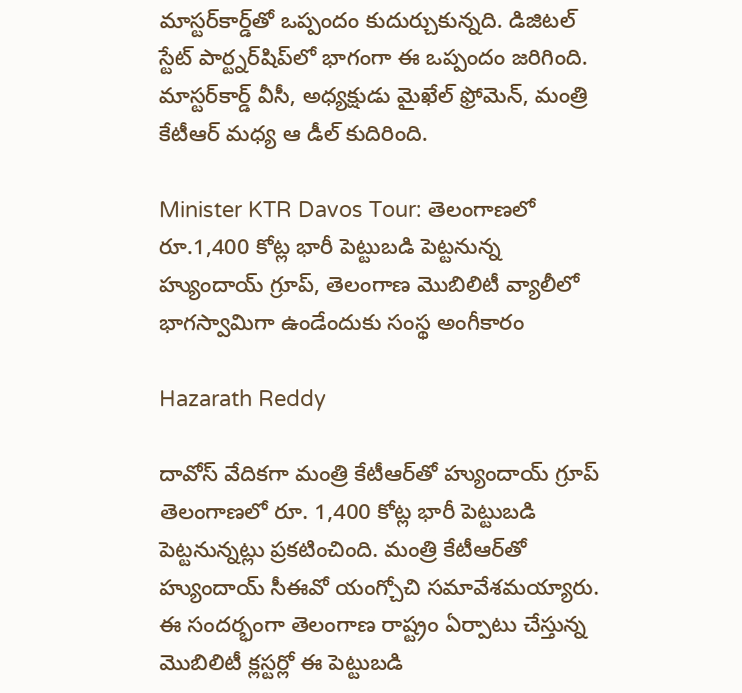మాస్ట‌ర్‌కార్డ్‌తో ఒప్పందం కుదుర్చుకున్న‌ది. డిజిట‌ల్ స్టేట్ పార్ట్న‌ర్‌షిప్‌లో భాగంగా ఈ ఒప్పందం జ‌రిగింది. మాస్ట‌ర్‌కార్డ్ వీసీ, అధ్య‌క్షుడు మైఖేల్ ఫ్రోమెన్, మంత్రి కేటీఆర్ మ‌ధ్య ఆ డీల్ కుదిరింది.

Minister KTR Davos Tour: తెలంగాణలో రూ.1,400 కోట్ల భారీ పెట్టుబడి పెట్టనున్న హ్యుందాయ్ గ్రూప్, తెలంగాణ మొబిలిటీ వ్యాలీలో భాగస్వామిగా ఉండేందుకు సంస్థ అంగీకారం

Hazarath Reddy

దావోస్ వేదిక‌గా మంత్రి కేటీఆర్‌తో హ్యుందాయ్ గ్రూప్ తెలంగాణలో రూ. 1,400 కోట్ల భారీ పెట్టుబడి పెట్టనున్నట్లు ప్రకటించింది. మంత్రి కేటీఆర్‌తో హ్యుందాయ్ సీఈవో యంగ్చోచి సమావేశమయ్యారు. ఈ సందర్భంగా తెలంగాణ రాష్ట్రం ఏర్పాటు చేస్తున్న మొబిలిటీ క్లస్టర్లో ఈ పెట్టుబడి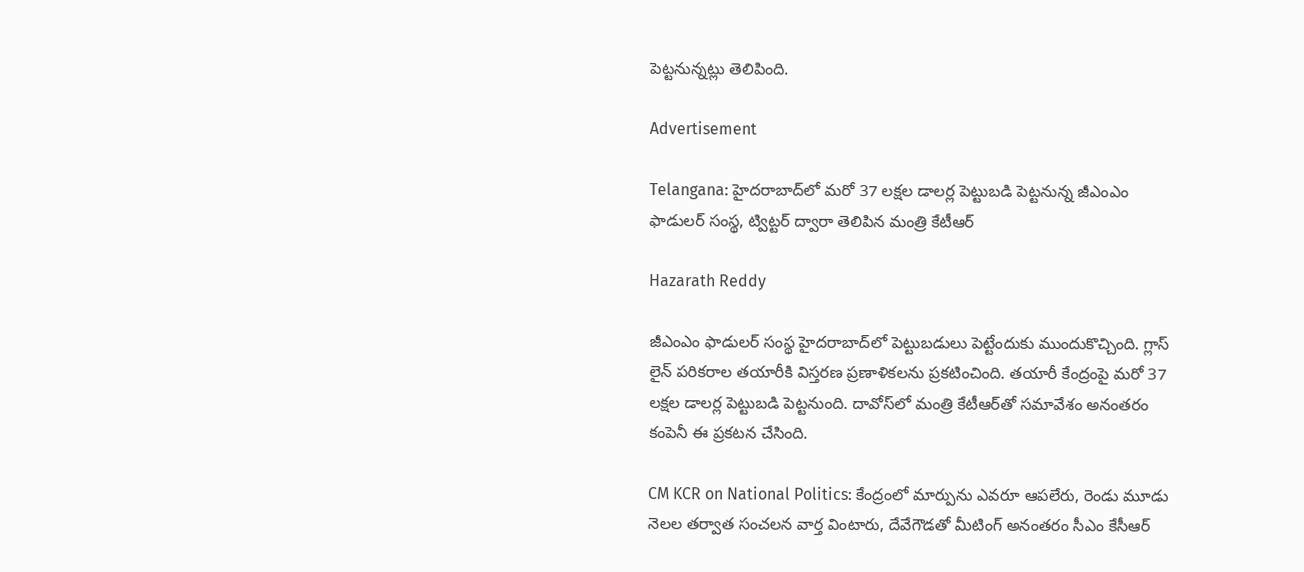పెట్టనున్నట్లు తెలిపింది.

Advertisement

Telangana: హైద‌రాబాద్‌లో మ‌రో 37 ల‌క్ష‌ల డాల‌ర్ల పెట్టుబ‌డి పెట్టనున్న జీఎంఎం ఫాడుల‌ర్ సంస్థ, ట్విట్టర్ ద్వారా తెలిపిన మంత్రి కేటీఆర్

Hazarath Reddy

జీఎంఎం ఫాడుల‌ర్ సంస్థ హైద‌రాబాద్‌లో పెట్టుబ‌డులు పెట్టేందుకు ముందుకొచ్చింది. గ్లాస్ లైన్ ప‌రిక‌రాల త‌యారీకి విస్త‌ర‌ణ ప్ర‌ణాళిక‌ల‌ను ప్ర‌క‌టించింది. త‌యారీ కేంద్రంపై మ‌రో 37 ల‌క్ష‌ల డాల‌ర్ల పెట్టుబ‌డి పెట్ట‌నుంది. దావోస్‌లో మంత్రి కేటీఆర్‌తో స‌మావేశం అనంత‌రం కంపెనీ ఈ ప్ర‌క‌ట‌న చేసింది.

CM KCR on National Politics: కేంద్రంలో మార్పును ఎవరూ ఆపలేరు, రెండు మూడు నెల‌ల త‌ర్వాత సంచ‌ల‌న వార్త వింటారు, దేవేగౌడతో మీటింగ్ అనంతరం సీఎం కేసీఆర్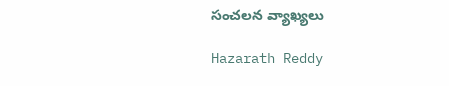సంచలన వ్యాఖ్యలు

Hazarath Reddy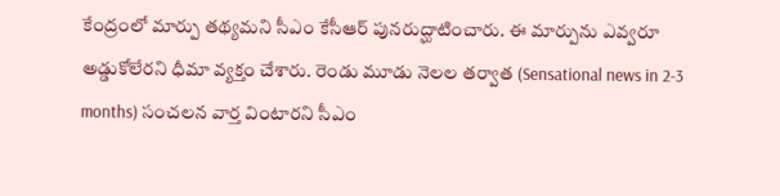కేంద్రంలో మార్పు త‌థ్య‌మ‌ని సీఎం కేసీఆర్ పున‌రుద్ఘాటించారు. ఈ మార్పును ఎవ్వ‌రూ అడ్డుకోలేర‌ని ధీమా వ్య‌క్తం చేశారు. రెండు మూడు నెల‌ల త‌ర్వాత (Sensational news in 2-3 months) సంచ‌ల‌న వార్త వింటార‌ని సీఎం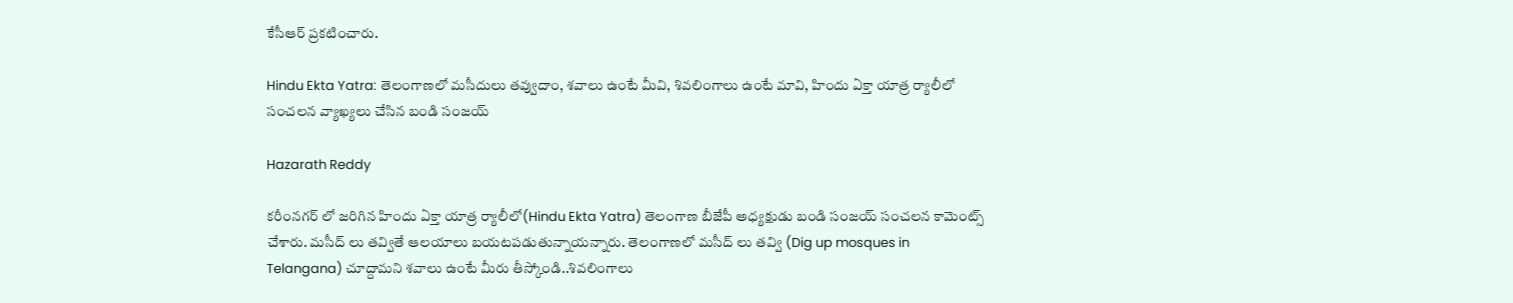కేసీఆర్ ప్ర‌క‌టించారు.

Hindu Ekta Yatra: తెలంగాణలో మసీదులు తవ్వుదాం, శవాలు ఉంటే మీవి, శివలింగాలు ఉంటే మావి, హిందు ఏక్తా యాత్ర ర్యాలీలో సంచలన వ్యాఖ్యలు చేసిన బండి సంజయ్

Hazarath Reddy

కరీంనగర్ లో జరిగిన హిందు ఏక్తా యాత్ర ర్యాలీలో(Hindu Ekta Yatra) తెలంగాణ బీజేపీ అధ్యక్షుడు బండి సంజయ్ సంచలన కామెంట్స్ చేశారు. మసీద్ లు తవ్వితే ఆలయాలు బయటపడుతున్నాయన్నారు. తెలంగాణలో మసీద్ లు తవ్వి (Dig up mosques in Telangana) చూద్దామని శవాలు ఉంటే మీరు తీస్కోండి..శివలింగాలు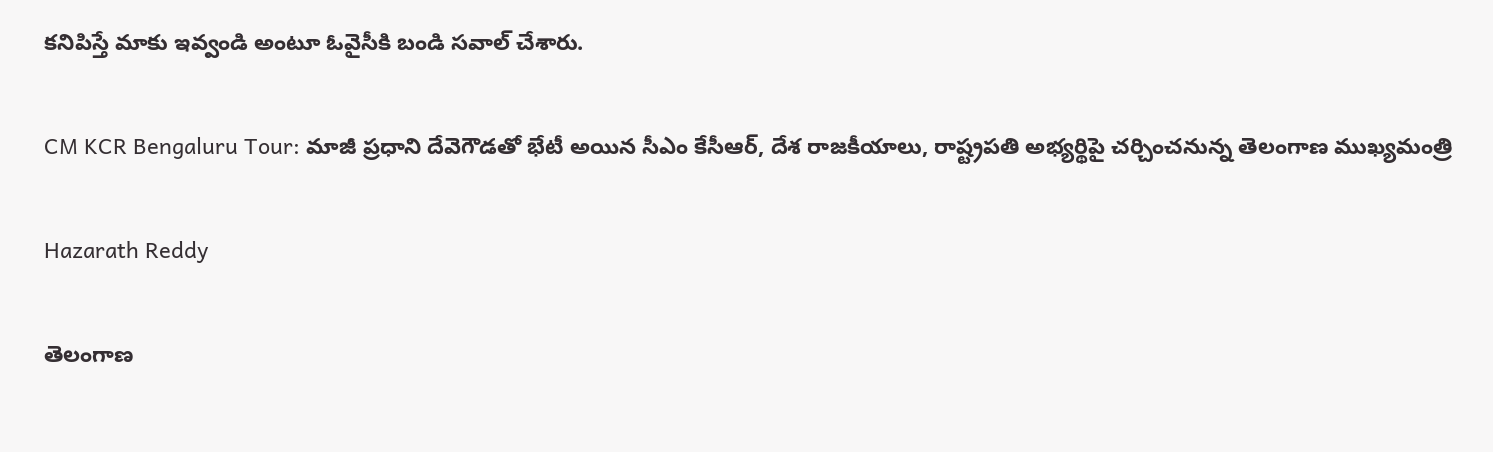కనిపిస్తే మాకు ఇవ్వండి అంటూ ఓవైసీకి బండి సవాల్ చేశారు.

CM KCR Bengaluru Tour: మాజీ ప్రధాని దేవెగౌడతో భేటీ అయిన సీఎం కేసీఆర్, దేశ రాజకీయాలు, రాష్ట్రపతి అభ్యర్థిపై చర్చించనున్న తెలంగాణ ముఖ్యమంత్రి

Hazarath Reddy

తెలంగాణ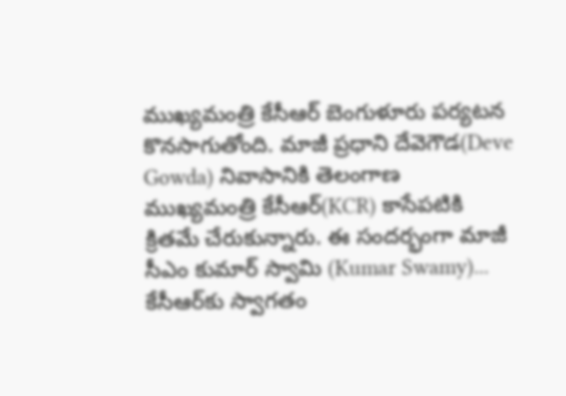ముఖ్యమంత్రి కేసీఆర్ బెంగుళూరు పర్యటన కొనసాగుతోంది. మాజీ ప్రధాని దేవెగౌడ(Deve Gowda) నివాసానికి తెలంగాణ ముఖ్యమంత్రి కేసీఆర్(KCR) కాసేపటికి క్రితమే చేరుకున్నారు. ఈ సందర్భంగా మాజీ సీఎం కుమార్ స్వామి (Kumar Swamy)... కేసీఆర్‌కు స్వాగతం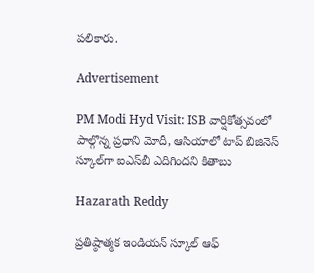పలికారు.

Advertisement

PM Modi Hyd Visit: ISB వార్షికోత్సవంలో పాల్గొన్న ప్రధాని మోదీ, ఆసియాలో టాప్‌ బిజినెస్‌ స్కూల్‌గా ఐఎస్‌బీ ఎదిగిందని కితాబు

Hazarath Reddy

ప్రతిష్ఠాత్మక ఇండియన్‌ స్కూల్‌ ఆఫ్‌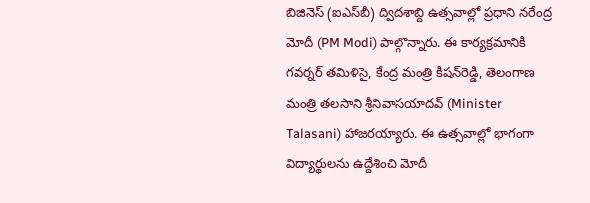బిజినెస్‌ (ఐఎస్‌బీ) ద్విదశాబ్ది ఉత్సవాల్లో ప్రధాని నరేంద్ర మోదీ (PM Modi) పాల్గొన్నారు. ఈ కార్యక్రమానికి గవర్నర్‌ తమిళిసై, కేంద్ర మంత్రి కిషన్‌రెడ్డి, తెలంగాణ మంత్రి తలసాని శ్రీనివాసయాదవ్ (Minister Talasani) హాజరయ్యారు. ఈ ఉత్సవాల్లో భాగంగా విద్యార్థులను ఉద్దేశించి మోదీ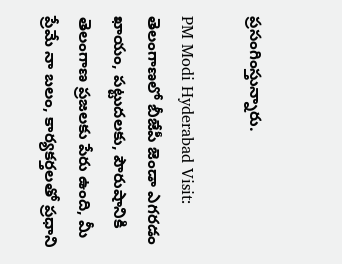ప్రసంగింస్తున్నారు.

PM Modi Hyderabad Visit: తెలంగాణలో బీజేపీ జెండా ఎగరడం ఖాయం, పట్టుదలకు, పౌరుషానికి తెలంగాణ ప్రజలకు పేరు ఉంది, మీ ప్రేమే నా బలం, కార్యకర్తలతో ప్రధాని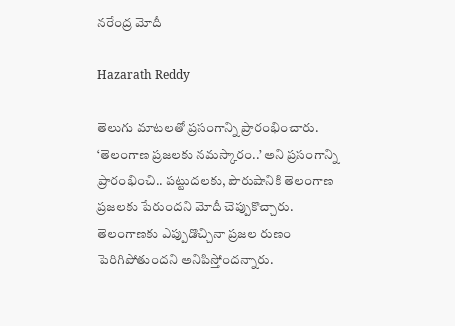నరేంద్ర మోదీ

Hazarath Reddy

తెలుగు మాటలతో ప్రసంగాన్ని ప్రారంభించారు. ‘తెలంగాణ ప్రజలకు నమస్కారం..’ అని ప్రసంగాన్ని ప్రారంభించి.. పట్టుదలకు, పౌరుషానికి తెలంగాణ ప్రజలకు పేరుందని మోదీ చెప్పుకొచ్చారు. తెలంగాణకు ఎప్పుడొచ్చినా ప్రజల రుణం పెరిగిపోతుందని అనిపిస్తోందన్నారు.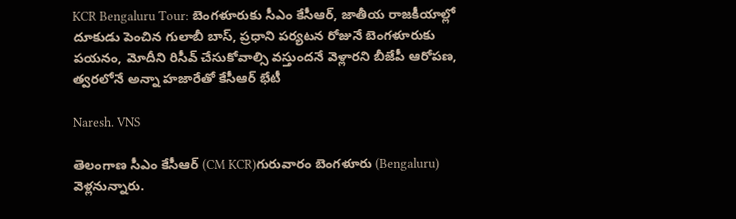KCR Bengaluru Tour: బెంగళూరుకు సీఎం కేసీఆర్, జాతీయ రాజకీయాల్లో దూకుడు పెంచిన గులాబీ బాస్, ప్రధాని పర్యటన రోజునే బెంగళూరుకు పయనం, మోదీని రిసీవ్ చేసుకోవాల్సి వస్తుందనే వెళ్లారని బీజేపీ ఆరోపణ, త్వరలోనే అన్నా హజారేతో కేసీఆర్ భేటీ

Naresh. VNS

తెలంగాణ సీఎం కేసీఆర్ (CM KCR)గురువారం బెంగళూరు (Bengaluru) వెళ్లనున్నారు.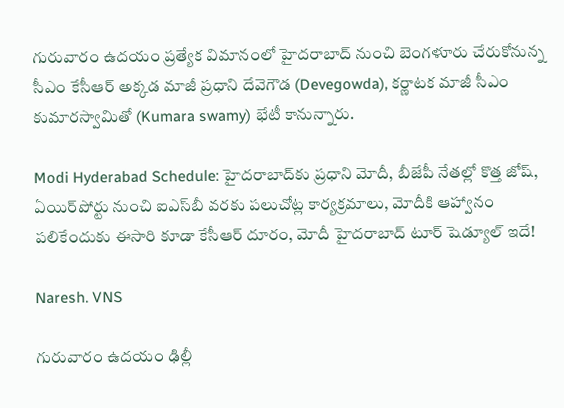గురువారం ఉదయం ప్రత్యేక విమానంలో హైదరాబాద్ నుంచి బెంగళూరు చేరుకోనున్న సీఎం కేసీఆర్ అక్కడ మాజీ ప్రధాని దేవెగౌడ (Devegowda), కర్ణాటక మాజీ సీఎం కుమారస్వామితో (Kumara swamy) భేటీ కానున్నారు.

Modi Hyderabad Schedule: హైదరాబాద్‌కు ప్రధాని మోదీ, బీజేపీ నేతల్లో కొత్త జోష్, ఏయిర్‌పోర్టు నుంచి ఐఎస్‌బీ వరకు పలుచోట్ల కార్యక్రమాలు, మోదీకి ఆహ్వానం పలికేందుకు ఈసారి కూడా కేసీఆర్ దూరం, మోదీ హైదరాబాద్ టూర్ షెడ్యూల్ ఇదే!

Naresh. VNS

గురువారం ఉదయం ఢిల్లీ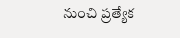నుంచి ప్రత్యేక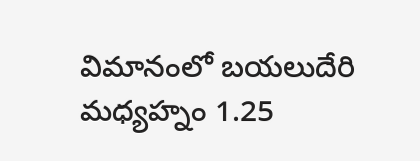విమానంలో బయలుదేరి మ‌ధ్య‌హ్నం 1.25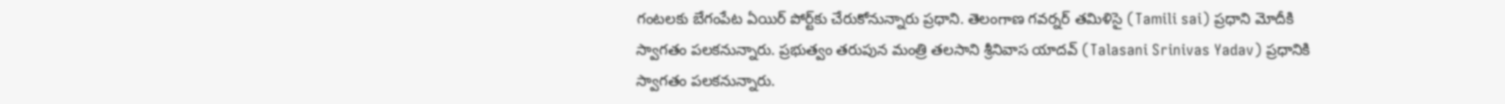గంట‌ల‌కు బేగంపేట ఏయిర్ పోర్ట్‌కు చేరుకోనున్నారు ప్రధాని. తెలంగాణ గవర్నర్ తమిళిసై (Tamili sai) ప్రధాని మోదీకి స్వాగతం పలకనున్నారు. ప్రభుత్వం తరుపున మంత్రి తలసాని శ్రీనివాస యాదవ్ (Talasani Srinivas Yadav) ప్రధానికి స్వాగతం పలకనున్నారు.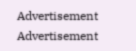Advertisement
Advertisement